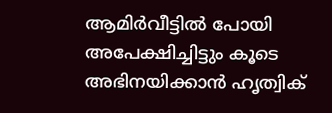ആമിര്‍വീട്ടില്‍ പോയി അപേക്ഷിച്ചിട്ടും കൂടെ അഭിനയിക്കാന്‍ ഹൃത്വിക്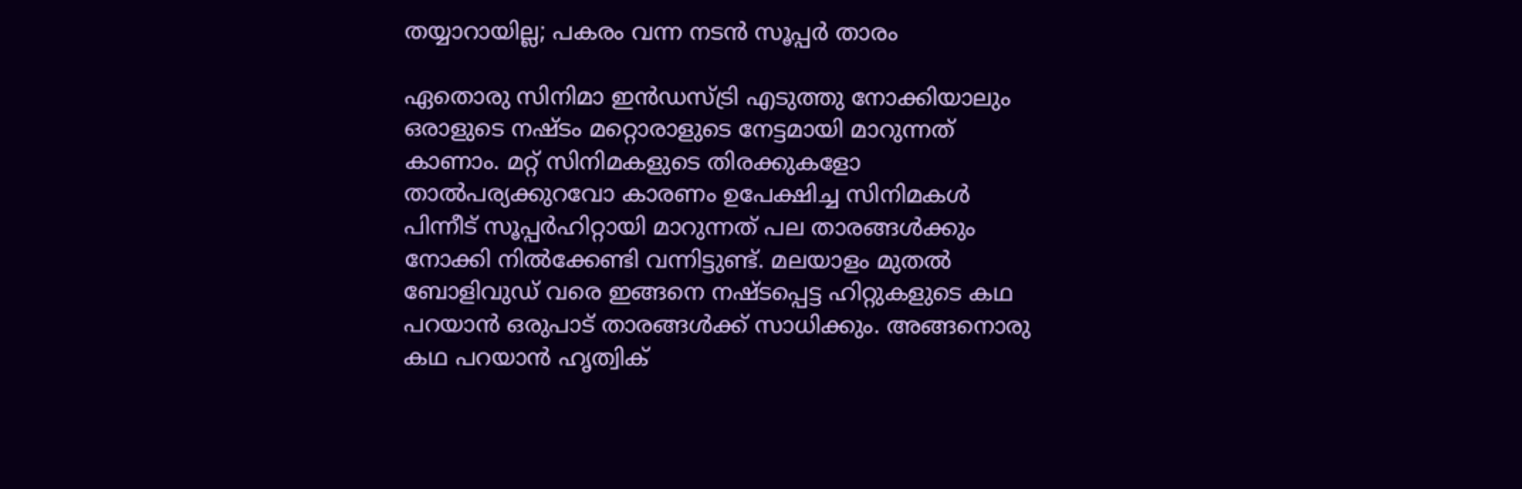തയ്യാറായില്ല; പകരം വന്ന നടന്‍ സൂപ്പര്‍ താരം

ഏതൊരു സിനിമാ ഇന്‍ഡസ്ട്രി എടുത്തു നോക്കിയാലും ഒരാളുടെ നഷ്ടം മറ്റൊരാളുടെ നേട്ടമായി മാറുന്നത് കാണാം. മറ്റ് സിനിമകളുടെ തിരക്കുകളോ താല്‍പര്യക്കുറവോ കാരണം ഉപേക്ഷിച്ച സിനിമകള്‍ പിന്നീട് സൂപ്പര്‍ഹിറ്റായി മാറുന്നത് പല താരങ്ങള്‍ക്കും നോക്കി നില്‍ക്കേണ്ടി വന്നിട്ടുണ്ട്. മലയാളം മുതല്‍ ബോളിവുഡ് വരെ ഇങ്ങനെ നഷ്ടപ്പെട്ട ഹിറ്റുകളുടെ കഥ പറയാന്‍ ഒരുപാട് താരങ്ങള്‍ക്ക് സാധിക്കും. അങ്ങനൊരു കഥ പറയാന്‍ ഹൃത്വിക്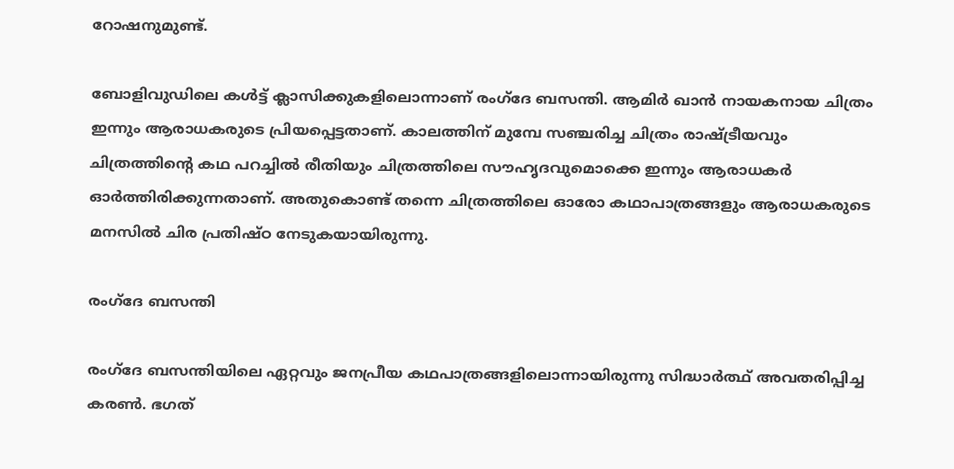റോഷനുമുണ്ട്.

ബോളിവുഡിലെ കള്‍ട്ട് ക്ലാസിക്കുകളിലൊന്നാണ് രംഗ്‌ദേ ബസന്തി. ആമിര്‍ ഖാന്‍ നായകനായ ചിത്രം ഇന്നും ആരാധകരുടെ പ്രിയപ്പെട്ടതാണ്. കാലത്തിന് മുമ്പേ സഞ്ചരിച്ച ചിത്രം രാഷ്ട്രീയവും ചിത്രത്തിന്റെ കഥ പറച്ചില്‍ രീതിയും ചിത്രത്തിലെ സൗഹൃദവുമൊക്കെ ഇന്നും ആരാധകര്‍ ഓര്‍ത്തിരിക്കുന്നതാണ്. അതുകൊണ്ട് തന്നെ ചിത്രത്തിലെ ഓരോ കഥാപാത്രങ്ങളും ആരാധകരുടെ മനസില്‍ ചിര പ്രതിഷ്ഠ നേടുകയായിരുന്നു.

രംഗ്‌ദേ ബസന്തി

രംഗ്‌ദേ ബസന്തിയിലെ ഏറ്റവും ജനപ്രീയ കഥപാത്രങ്ങളിലൊന്നായിരുന്നു സിദ്ധാര്‍ത്ഥ് അവതരിപ്പിച്ച കരണ്‍. ഭഗത്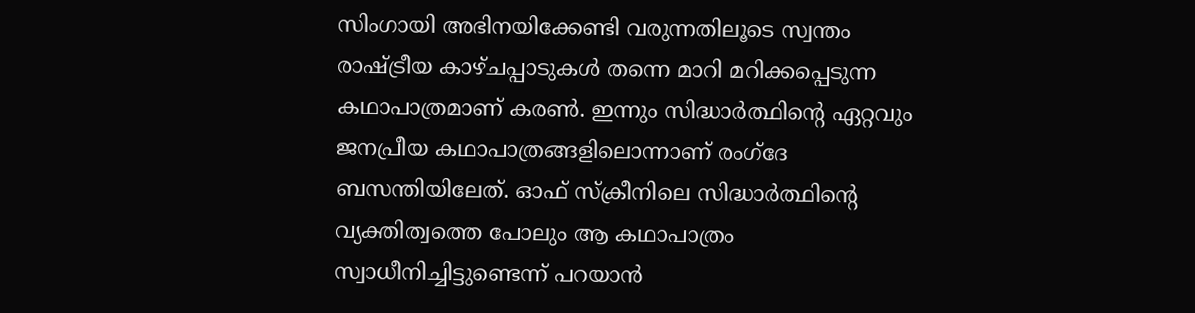സിംഗായി അഭിനയിക്കേണ്ടി വരുന്നതിലൂടെ സ്വന്തം രാഷ്ട്രീയ കാഴ്ചപ്പാടുകള്‍ തന്നെ മാറി മറിക്കപ്പെടുന്ന കഥാപാത്രമാണ് കരണ്‍. ഇന്നും സിദ്ധാര്‍ത്ഥിന്റെ ഏറ്റവും ജനപ്രീയ കഥാപാത്രങ്ങളിലൊന്നാണ് രംഗ്‌ദേ ബസന്തിയിലേത്. ഓഫ് സ്‌ക്രീനിലെ സിദ്ധാര്‍ത്ഥിന്റെ വ്യക്തിത്വത്തെ പോലും ആ കഥാപാത്രം സ്വാധീനിച്ചിട്ടുണ്ടെന്ന് പറയാന്‍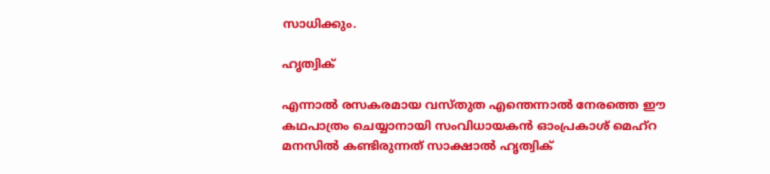സാധിക്കും.

ഹൃത്വിക്

എന്നാല്‍ രസകരമായ വസ്തുത എന്തെന്നാല്‍ നേരത്തെ ഈ കഥപാത്രം ചെയ്യാനായി സംവിധായകന്‍ ഓംപ്രകാശ് മെഹ്‌റ മനസില്‍ കണ്ടിരുന്നത് സാക്ഷാല്‍ ഹൃത്വിക്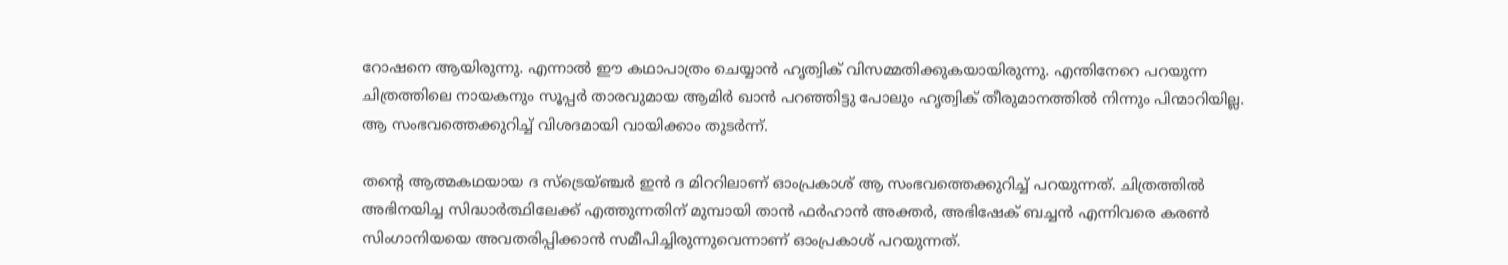റോഷനെ ആയിരുന്നു. എന്നാല്‍ ഈ കഥാപാത്രം ചെയ്യാന്‍ ഹൃത്വിക് വിസമ്മതിക്കുകയായിരുന്നു. എന്തിനേറെ പറയുന്ന ചിത്രത്തിലെ നായകനും സൂപ്പര്‍ താരവുമായ ആമിര്‍ ഖാന്‍ പറഞ്ഞിട്ടു പോലും ഹൃത്വിക് തീരുമാനത്തില്‍ നിന്നും പിന്മാറിയില്ല. ആ സംഭവത്തെക്കുറിച്ച് വിശദമായി വായിക്കാം തുടര്‍ന്ന്.

തന്റെ ആത്മകഥയായ ദ സ്‌ട്രെയ്ഞ്ചര്‍ ഇന്‍ ദ മിററിലാണ് ഓംപ്രകാശ് ആ സംഭവത്തെക്കുറിച്ച് പറയുന്നത്. ചിത്രത്തില്‍ അഭിനയിച്ച സിദ്ധാര്‍ത്ഥിലേക്ക് എത്തുന്നതിന് മുമ്പായി താന്‍ ഫര്‍ഹാന്‍ അക്തര്‍, അഭിഷേക് ബച്ചന്‍ എന്നിവരെ കരണ്‍ സിംഗാനിയയെ അവതരിപ്പിക്കാന്‍ സമീപിച്ചിരുന്നുവെന്നാണ് ഓംപ്രകാശ് പറയുന്നത്.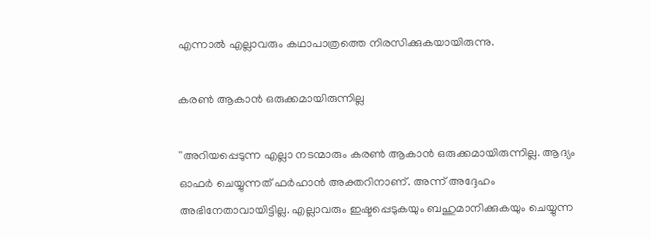എന്നാല്‍ എല്ലാവരും കഥാപാത്രത്തെ നിരസിക്കുകയായിരുന്നു.

കരണ്‍ ആകാന്‍ ഒരുക്കമായിരുന്നില്ല

''അറിയപ്പെടുന്ന എല്ലാ നടന്മാരും കരണ്‍ ആകാന്‍ ഒരുക്കമായിരുന്നില്ല. ആദ്യം ഓഫര്‍ ചെയ്യുന്നത് ഫര്‍ഹാന്‍ അക്തറിനാണ്. അന്ന് അദ്ദേഹം അഭിനേതാവായിട്ടില്ല. എല്ലാവരും ഇഷ്ടപ്പെടുകയും ബഹുമാനിക്കുകയും ചെയ്യുന്ന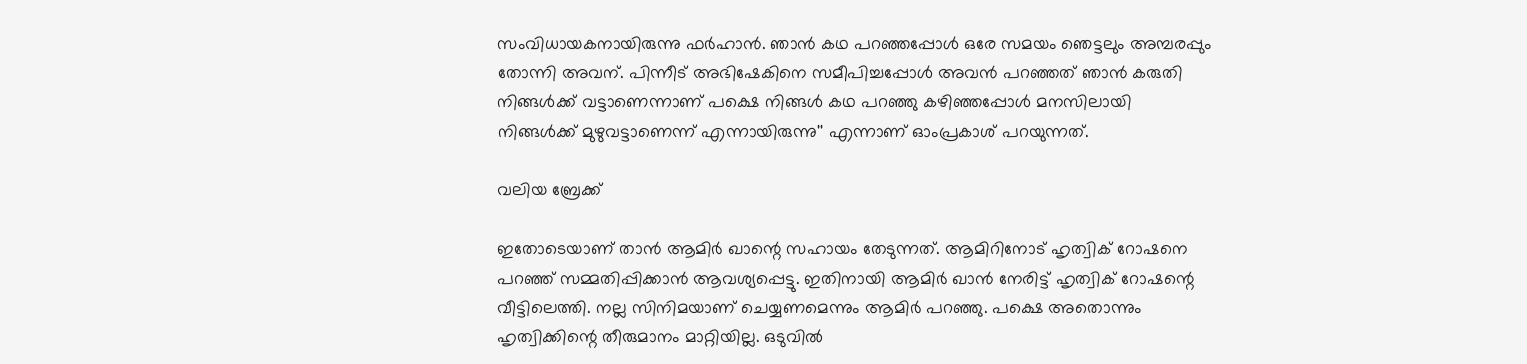സംവിധായകനായിരുന്നു ഫര്‍ഹാന്‍. ഞാന്‍ കഥ പറഞ്ഞപ്പോള്‍ ഒരേ സമയം ഞെട്ടലും അമ്പരപ്പും തോന്നി അവന്. പിന്നീട് അഭിഷേകിനെ സമീപിച്ചപ്പോള്‍ അവന്‍ പറഞ്ഞത് ഞാന്‍ കരുതി നിങ്ങള്‍ക്ക് വട്ടാണെന്നാണ് പക്ഷെ നിങ്ങള്‍ കഥ പറഞ്ഞു കഴിഞ്ഞപ്പോള്‍ മനസിലായി നിങ്ങള്‍ക്ക് മുഴുവട്ടാണെന്ന് എന്നായിരുന്നു'' എന്നാണ് ഓംപ്രകാശ് പറയുന്നത്.

വലിയ ബ്രേക്ക്

ഇതോടെയാണ് താന്‍ ആമിര്‍ ഖാന്റെ സഹായം തേടുന്നത്. ആമിറിനോട് ഹൃത്വിക് റോഷനെ പറഞ്ഞ് സമ്മതിപ്പിക്കാന്‍ ആവശ്യപ്പെട്ടു. ഇതിനായി ആമിര്‍ ഖാന്‍ നേരിട്ട് ഹൃത്വിക് റോഷന്റെ വീട്ടിലെത്തി. നല്ല സിനിമയാണ് ചെയ്യണമെന്നും ആമിര്‍ പറഞ്ഞു. പക്ഷെ അതൊന്നും ഹൃത്വിക്കിന്റെ തീരുമാനം മാറ്റിയില്ല. ഒടുവില്‍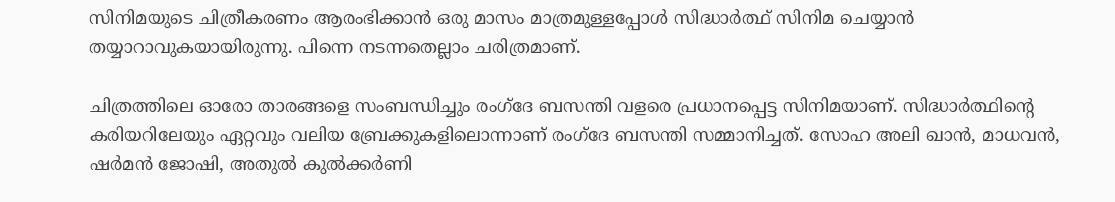സിനിമയുടെ ചിത്രീകരണം ആരംഭിക്കാന്‍ ഒരു മാസം മാത്രമുള്ളപ്പോള്‍ സിദ്ധാര്‍ത്ഥ് സിനിമ ചെയ്യാന്‍ തയ്യാറാവുകയായിരുന്നു. പിന്നെ നടന്നതെല്ലാം ചരിത്രമാണ്.

ചിത്രത്തിലെ ഓരോ താരങ്ങളെ സംബന്ധിച്ചും രംഗ്‌ദേ ബസന്തി വളരെ പ്രധാനപ്പെട്ട സിനിമയാണ്. സിദ്ധാര്‍ത്ഥിന്റെ കരിയറിലേയും ഏറ്റവും വലിയ ബ്രേക്കുകളിലൊന്നാണ് രംഗ്‌ദേ ബസന്തി സമ്മാനിച്ചത്. സോഹ അലി ഖാന്‍, മാധവന്‍, ഷര്‍മന്‍ ജോഷി, അതുല്‍ കുല്‍ക്കര്‍ണി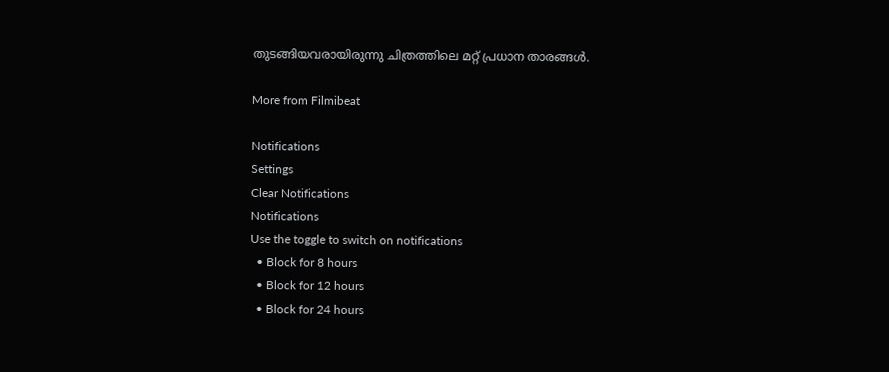തുടങ്ങിയവരായിരുന്നു ചിത്രത്തിലെ മറ്റ് പ്രധാന താരങ്ങള്‍.

More from Filmibeat

Notifications
Settings
Clear Notifications
Notifications
Use the toggle to switch on notifications
  • Block for 8 hours
  • Block for 12 hours
  • Block for 24 hours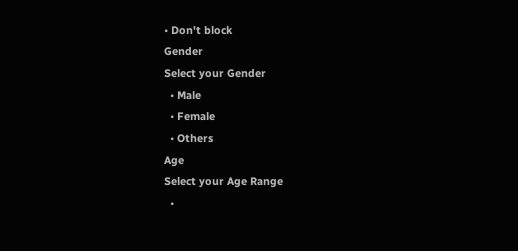• Don't block
Gender
Select your Gender
  • Male
  • Female
  • Others
Age
Select your Age Range
  •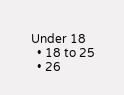Under 18
  • 18 to 25
  • 26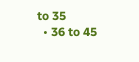to 35
  • 36 to 45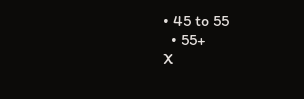• 45 to 55
  • 55+
X